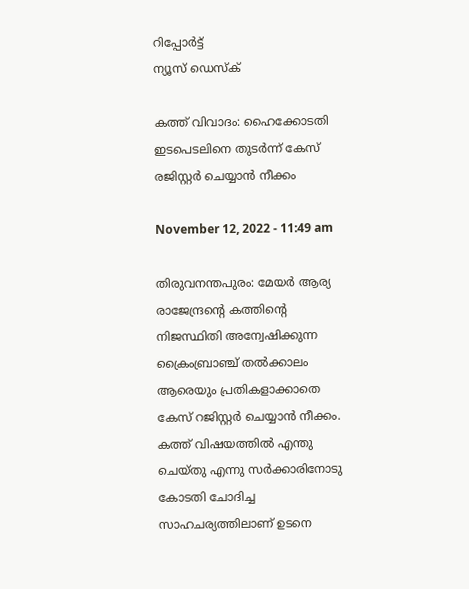റിപ്പോര്‍ട്ട്
ന്യൂസ് ഡെസ്ക്

കത്ത് വിവാദം: ഹൈക്കോടതി ഇടപെടലിനെ തുടർന്ന് കേസ് രജിസ്റ്റർ ചെയ്യാൻ നീക്കം

November 12, 2022 - 11:49 am

തിരുവനന്തപുരം: മേയർ ആര്യ രാജേന്ദ്രന്റെ കത്തിന്റെ നിജസ്ഥിതി അന്വേഷിക്കുന്ന ക്രൈംബ്രാഞ്ച് തൽക്കാലം ആരെയും പ്രതികളാ‍ക്കാതെ കേസ് റജിസ്റ്റർ ചെയ്യാൻ നീക്കം. കത്ത് വിഷയത്തിൽ എന്തു ചെയ്തു എന്നു സർക്കാരിനോടു കോടതി ചോദിച്ച സാഹചര്യത്തിലാണ് ഉടനെ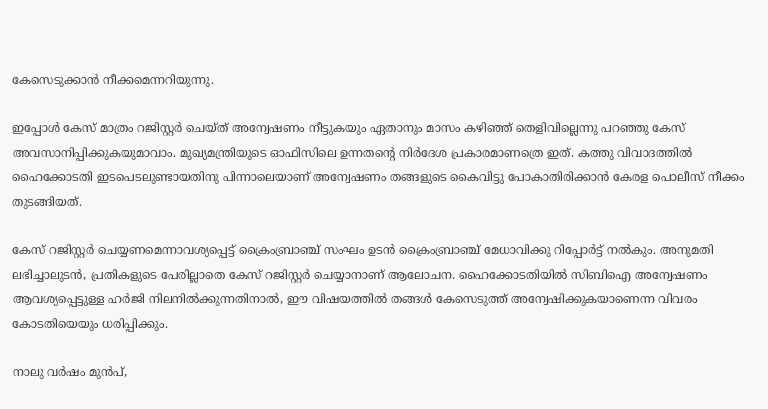കേസെടുക്കാൻ നീക്ക‍മെന്നറിയുന്നു.

ഇപ്പോൾ കേസ് മാത്രം റജിസ്റ്റർ ചെയ്ത് അന്വേഷണം നീട്ടുകയും ഏതാനും മാസം കഴിഞ്ഞ് തെളിവില്ലെന്നു പറഞ്ഞു കേസ് അവസാനിപ്പിക്കുക‍യുമാവാം. മുഖ്യമന്ത്രിയുടെ ഓഫിസിലെ ഉന്നതന്റെ നിർദേശ പ്രകാരമാണ‍ത്രെ ഇത്. കത്തു വിവാദത്തിൽ ഹൈക്കോടതി ഇടപെടലു‍ണ്ടായതിനു പിന്നാലെയാണ് അന്വേഷണം തങ്ങളുടെ കൈവിട്ടു പോകാതിരിക്കാൻ കേരള പൊലീസ് നീക്കം തുടങ്ങിയത്.

കേസ് റജിസ്റ്റർ ചെയ്യണമെന്നാവശ്യപ്പെട്ട് ക്രൈംബ്രാഞ്ച് സംഘം ഉടൻ ക്രൈംബ്രാഞ്ച് മേധാവിക്കു റിപ്പോർട്ട് നൽകും. അനുമതി ലഭിച്ചാലുടൻ, പ്രതികളുടെ പേരില്ലാതെ കേസ് ‍റജിസ്റ്റർ ചെയ്യാനാണ് ആലോചന. ഹൈക്കോടതിയിൽ സിബിഐ അന്വേഷണം ആവശ്യപ്പെട്ടുള്ള ഹർജി നിലനിൽക്കുന്നതിനാൽ, ഈ വിഷയത്തിൽ തങ്ങൾ കേസെടുത്ത് അന്വേഷിക്കുക‍യാണെന്ന വിവരം കോടതിയെയും ധരിപ്പിക്കും.

നാലു വർഷം മുൻപ്,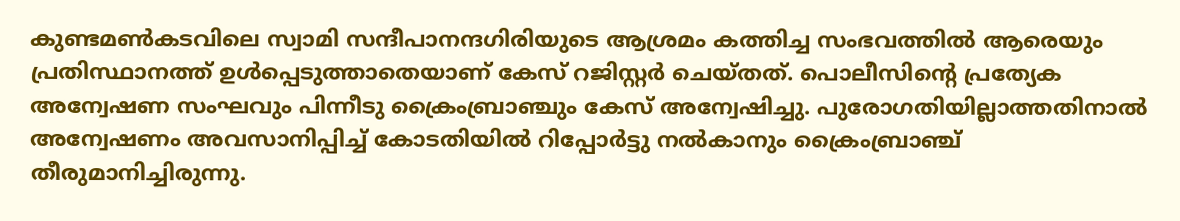കുണ്ടമൺകടവിലെ സ്വാമി സന്ദീപാനന്ദഗിരിയുടെ ആശ്രമം കത്തിച്ച സംഭവത്തിൽ ആരെയും പ്രതിസ്ഥാനത്ത് ഉൾപ്പെടുത്താതെയാണ് കേസ് ‍റജിസ്റ്റർ ചെയ്തത്. പൊലീസിന്റെ പ്രത്യേക അന്വേഷണ സംഘവും പിന്നീടു ക്രൈംബ്രാഞ്ചും കേസ് അന്വേഷിച്ചു. പുരോഗതിയില്ലാ‍ത്തതിനാൽ അന്വേഷണം അവസാനിപ്പിച്ച് കോടതിയിൽ റിപ്പോ‍ർട്ടു നൽകാനും ക്രൈംബ്രാഞ്ച് തീരുമാനിച്ചിരുന്നു.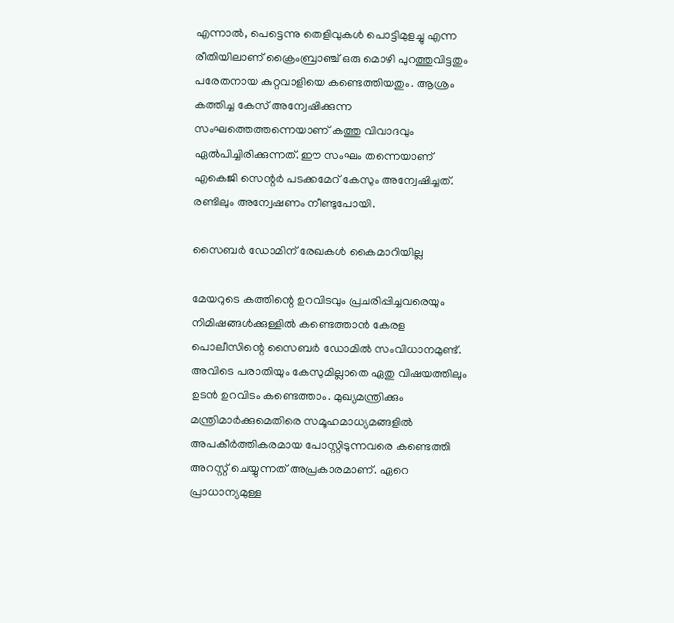എന്നാൽ, പെട്ടെന്നു തെളിവുകൾ പൊട്ടി‍മുളച്ചു എന്ന രീതിയിലാണ് ക്രൈംബ്രാഞ്ച് ഒരു മൊഴി പുറത്തുവിട്ടതും പരേതനായ കുറ്റവാളിയെ കണ്ടെത്തി‍യതും. ആശ്രം കത്തിച്ച കേസ് ‍അന്വേഷിക്കുന്ന സംഘത്തെത്തന്നെയാണ് കത്തു വിവാദവും ഏൽ‍പിച്ചിരിക്കുന്നത്. ഈ സംഘം തന്നെയാണ് എകെജി സെന്റർ പടക്കമേറ് കേസും അന്വേഷിച്ചത്. രണ്ടിലും അന്വേഷണം നീണ്ടുപോയി.

സൈബർ ഡോ‍മിന് രേഖകൾ കൈമാറിയില്ല

മേയറുടെ കത്തിന്റെ ഉറവിടവും പ്രചരിപ്പിച്ച‍വരെയും നിമിഷങ്ങൾക്കുള്ളിൽ കണ്ടെത്താൻ കേരള പൊലീസിന്റെ സൈബർ ഡോ‍മിൽ സംവിധാനമുണ്ട്. അവിടെ പരാതിയും കേസു‍മില്ലാതെ ഏതു വിഷയത്തിലും ഉടൻ ഉറവിടം കണ്ടെത്താം. മുഖ്യമന്ത്രിക്കും മന്ത്രിമാർ‍ക്കുമെതിരെ സമൂഹമാധ്യമങ്ങളിൽ അപകീർത്തി‍കരമായ പോസ്റ്റിടുന്ന‍വരെ കണ്ടെത്തി അ‍റസ്റ്റ് ചെയ്യുന്നത് അപ്രകാരമാണ്. ഏറെ പ്രാധാന്യമുള്ള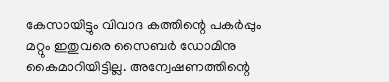കേസായിട്ടും വിവാദ കത്തിന്റെ പകർപ്പും മറ്റും ഇതുവരെ സൈബർ ഡോ‍മിനു കൈമാറിയിട്ടില്ല. അന്വേഷണത്തിന്റെ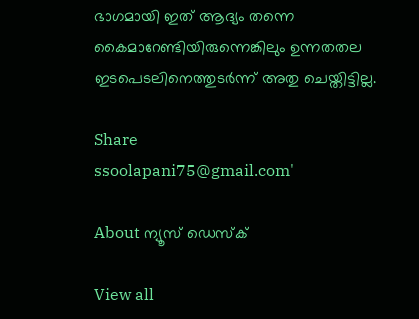ഭാഗമായി ഇത് ആദ്യം തന്നെ കൈമാറേണ്ടിയി‍രുന്നെങ്കിലും ഉന്നതതല ഇടപെടലിനെത്തുടർന്ന് അതു ചെയ്തിട്ടില്ല.

Share
ssoolapani75@gmail.com'

About ന്യൂസ് ഡെസ്ക്

View all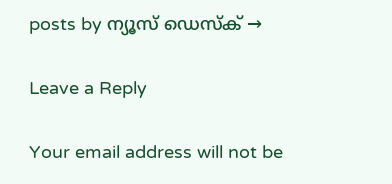posts by ന്യൂസ് ഡെസ്ക് →

Leave a Reply

Your email address will not be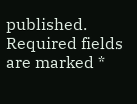published. Required fields are marked *